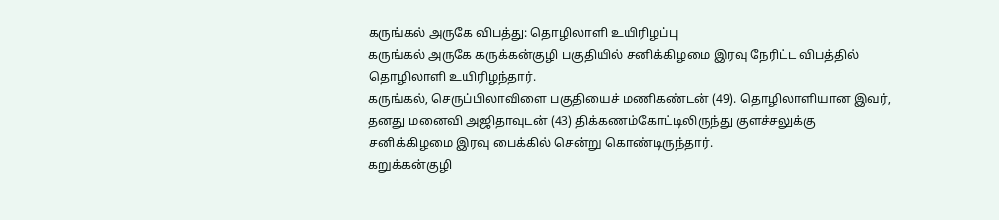கருங்கல் அருகே விபத்து: தொழிலாளி உயிரிழப்பு
கருங்கல் அருகே கருக்கன்குழி பகுதியில் சனிக்கிழமை இரவு நேரிட்ட விபத்தில் தொழிலாளி உயிரிழந்தார்.
கருங்கல், செருப்பிலாவிளை பகுதியைச் மணிகண்டன் (49). தொழிலாளியான இவர், தனது மனைவி அஜிதாவுடன் (43) திக்கணம்கோட்டிலிருந்து குளச்சலுக்கு சனிக்கிழமை இரவு பைக்கில் சென்று கொண்டிருந்தார்.
கறுக்கன்குழி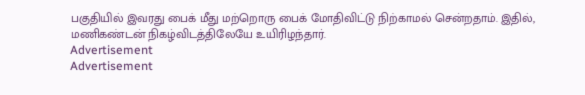பகுதியில் இவரது பைக் மீது மற்றொரு பைக் மோதிவிட்டு நிற்காமல் சென்றதாம். இதில், மணிகண்டன் நிகழ்விடத்திலேயே உயிரிழந்தார்.
Advertisement
Advertisement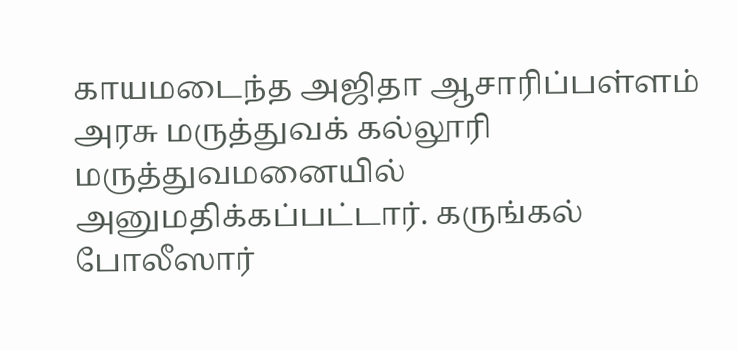காயமடைந்த அஜிதா ஆசாரிப்பள்ளம் அரசு மருத்துவக் கல்லூரி மருத்துவமனையில் அனுமதிக்கப்பட்டார். கருங்கல் போலீஸார்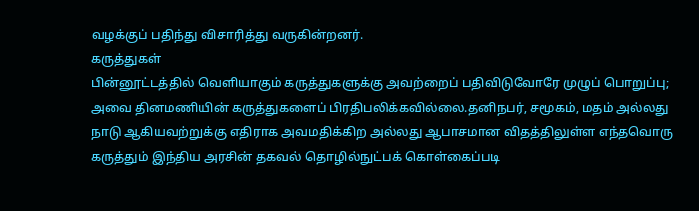வழக்குப் பதிந்து விசாரித்து வருகின்றனர்.
கருத்துகள்
பின்னூட்டத்தில் வெளியாகும் கருத்துகளுக்கு அவற்றைப் பதிவிடுவோரே முழுப் பொறுப்பு; அவை தினமணியின் கருத்துகளைப் பிரதிபலிக்கவில்லை.தனிநபர், சமூகம், மதம் அல்லது நாடு ஆகியவற்றுக்கு எதிராக அவமதிக்கிற அல்லது ஆபாசமான விதத்திலுள்ள எந்தவொரு கருத்தும் இந்திய அரசின் தகவல் தொழில்நுட்பக் கொள்கைப்படி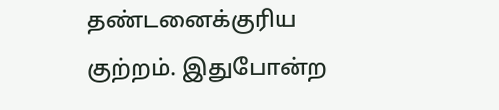தண்டனைக்குரிய குற்றம். இதுபோன்ற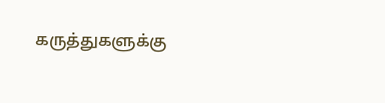கருத்துகளுக்கு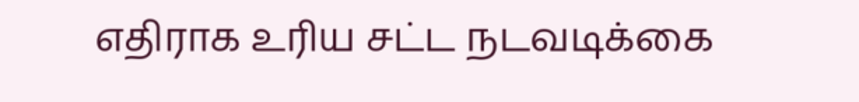எதிராக உரிய சட்ட நடவடிக்கை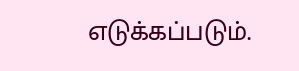எடுக்கப்படும்.